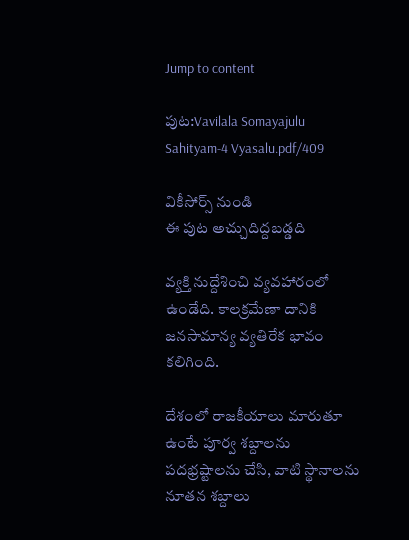Jump to content

పుట:Vavilala Somayajulu Sahityam-4 Vyasalu.pdf/409

వికీసోర్స్ నుండి
ఈ పుట అచ్చుదిద్దబడ్డది

వ్యక్తి నుద్దేశించి వ్యవహారంలో ఉండేది. కాలక్రమేణా దానికి జనసామాన్య వ్యతిరేక భావం కలిగింది.

దేశంలో రాజకీయాలు మారుతూ ఉంటే పూర్వ శబ్దాలను పదభ్రష్టాలను చేసి, వాటి స్థానాలను నూతన శబ్దాలు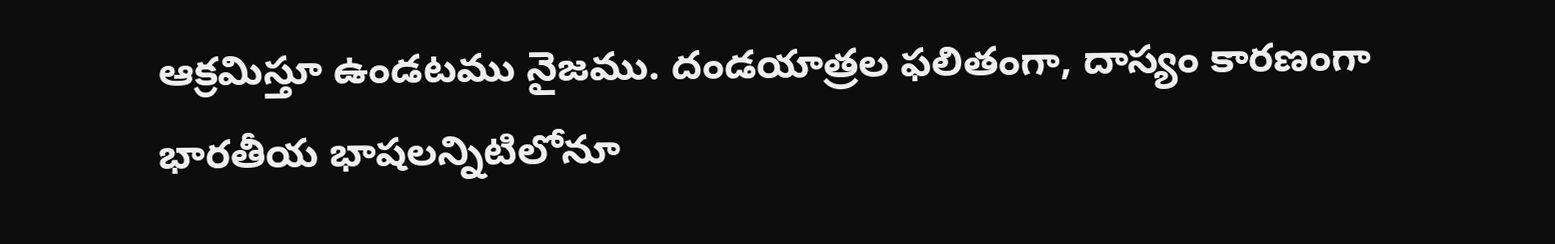ఆక్రమిస్తూ ఉండటము నైజము. దండయాత్రల ఫలితంగా, దాస్యం కారణంగా భారతీయ భాషలన్నిటిలోనూ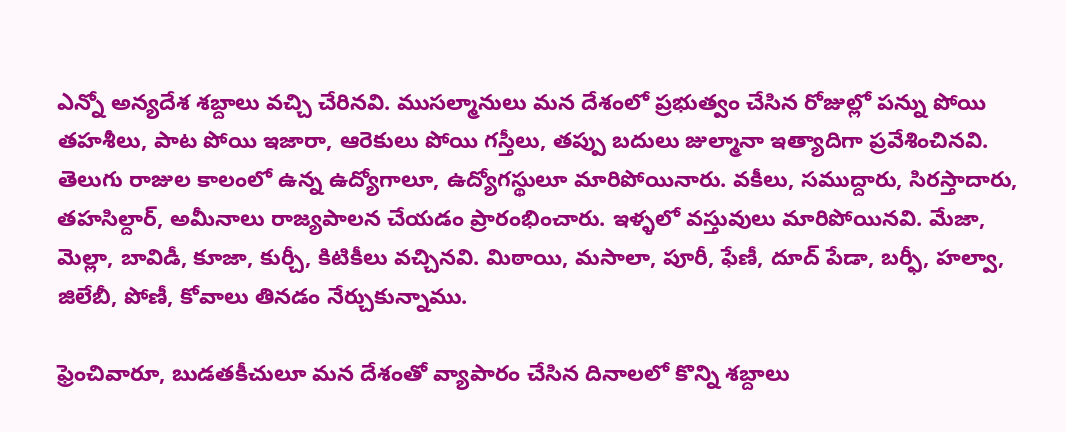ఎన్నో అన్యదేశ శబ్దాలు వచ్చి చేరినవి. ముసల్మానులు మన దేశంలో ప్రభుత్వం చేసిన రోజుల్లో పన్ను పోయి తహశీలు, పాట పోయి ఇజారా, ఆరెకులు పోయి గస్తీలు, తప్పు బదులు జుల్మానా ఇత్యాదిగా ప్రవేశించినవి. తెలుగు రాజుల కాలంలో ఉన్న ఉద్యోగాలూ, ఉద్యోగస్థులూ మారిపోయినారు. వకీలు, సముద్దారు, సిరస్తాదారు, తహసిల్దార్, అమీనాలు రాజ్యపాలన చేయడం ప్రారంభించారు. ఇళ్ళలో వస్తువులు మారిపోయినవి. మేజా, మెల్లా, బావిడీ, కూజా, కుర్చీ, కిటికీలు వచ్చినవి. మిఠాయి, మసాలా, పూరీ, ఫేణీ, దూద్ పేడా, బర్ఫీ, హల్వా, జిలేబీ, పోణీ, కోవాలు తినడం నేర్చుకున్నాము.

ఫ్రెంచివారూ, బుడతకీచులూ మన దేశంతో వ్యాపారం చేసిన దినాలలో కొన్ని శబ్దాలు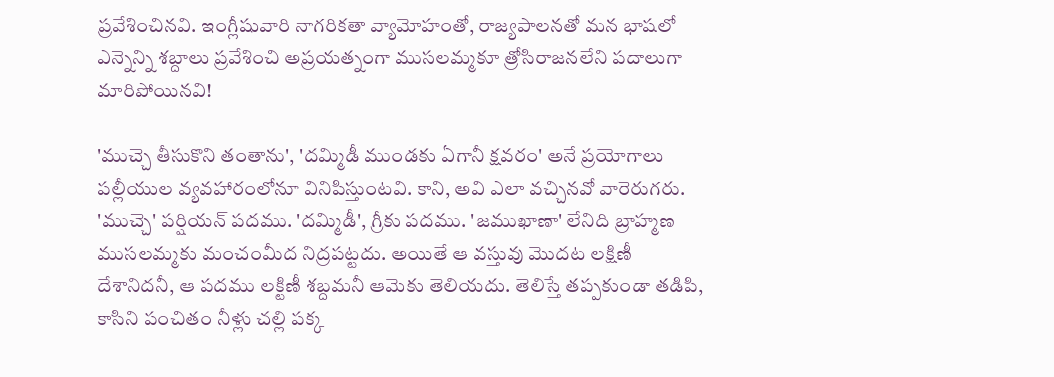ప్రవేశించినవి. ఇంగ్లీషువారి నాగరికతా వ్యామోహంతో, రాజ్యపాలనతో మన భాషలో ఎన్నెన్ని శబ్దాలు ప్రవేశించి అప్రయత్నంగా ముసలమ్మకూ త్రోసిరాజనలేని పదాలుగా మారిపోయినవి!

'ముచ్చె తీసుకొని తంతాను', 'దమ్మిడీ ముండకు ఏగానీ క్షవరం' అనే ప్రయోగాలు పల్లీయుల వ్యవహారంలోనూ వినిపిస్తుంటవి. కాని, అవి ఎలా వచ్చినవో వారెరుగరు. 'ముచ్చె' పర్షియన్ పదము. 'దమ్మిడీ', గ్రీకు పదము. 'జముఖాణా' లేనిది బ్రాహ్మణ ముసలమ్మకు మంచంమీద నిద్రపట్టదు. అయితే ఆ వస్తువు మొదట లక్షిణీ దేశానిదనీ, ఆ పదము లక్టిణీ శబ్దమనీ ఆమెకు తెలియదు. తెలిస్తే తప్పకుండా తడిపి, కాసిని పంచితం నీళ్లు చల్లి పక్క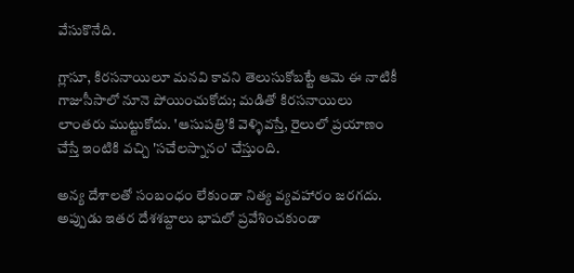వేసుకొనేది.

గ్లాసూ, కిరసనాయిలూ మనవి కావని తెలుసుకోబట్టే ఆమె ఈ నాటికీ గాజుసీసాలో నూనె పోయించుకోదు; మడితో కిరసనాయిలు లాంతరు ముట్టుకోదు. 'ఆసుపత్రి'కి వెళ్ళివస్తే, రైలులో ప్రయాణం చేస్తే ఇంటికి వచ్చి 'సచేలస్నానం' చేస్తుంది.

అన్య దేశాలతో సంబంధం లేకుండా నిత్య వ్యవహారం జరగదు. అప్పుడు ఇతర దేశశబ్దాలు భాషలో ప్రవేశించకుండా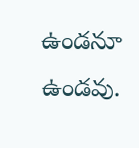ఉండనూ ఉండవు.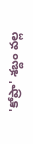'కోప్రా' శబ్దం వల్ల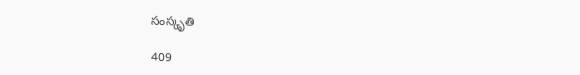సంస్కృతి

409